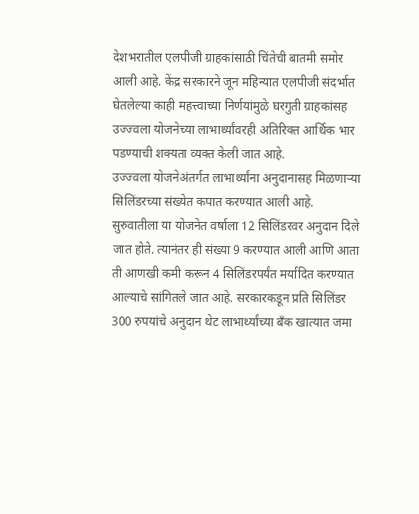देशभरातील एलपीजी ग्राहकांसाठी चिंतेची बातमी समोर आली आहे. केंद्र सरकारने जून महिन्यात एलपीजी संदर्भात घेतलेल्या काही महत्त्वाच्या निर्णयांमुळे घरगुती ग्राहकांसह उज्ज्वला योजनेच्या लाभार्थ्यांवरही अतिरिक्त आर्थिक भार पडण्याची शक्यता व्यक्त केली जात आहे.
उज्ज्वला योजनेअंतर्गत लाभार्थ्यांना अनुदानासह मिळणाऱ्या सिलिंडरच्या संख्येत कपात करण्यात आली आहे. सुरुवातीला या योजनेत वर्षाला 12 सिलिंडरवर अनुदान दिले जात होते. त्यानंतर ही संख्या 9 करण्यात आली आणि आता ती आणखी कमी करून 4 सिलिंडरपर्यंत मर्यादित करण्यात आल्याचे सांगितले जात आहे. सरकारकडून प्रति सिलिंडर 300 रुपयांचे अनुदान थेट लाभार्थ्यांच्या बँक खात्यात जमा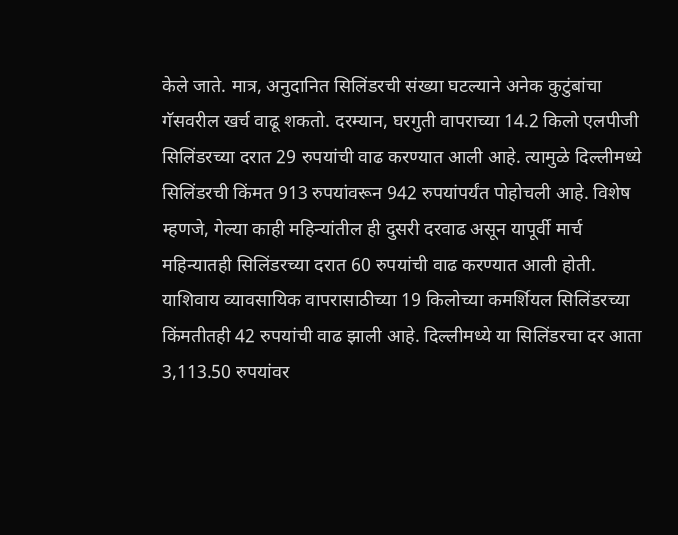केले जाते. मात्र, अनुदानित सिलिंडरची संख्या घटल्याने अनेक कुटुंबांचा गॅसवरील खर्च वाढू शकतो. दरम्यान, घरगुती वापराच्या 14.2 किलो एलपीजी सिलिंडरच्या दरात 29 रुपयांची वाढ करण्यात आली आहे. त्यामुळे दिल्लीमध्ये सिलिंडरची किंमत 913 रुपयांवरून 942 रुपयांपर्यंत पोहोचली आहे. विशेष म्हणजे, गेल्या काही महिन्यांतील ही दुसरी दरवाढ असून यापूर्वी मार्च महिन्यातही सिलिंडरच्या दरात 60 रुपयांची वाढ करण्यात आली होती.
याशिवाय व्यावसायिक वापरासाठीच्या 19 किलोच्या कमर्शियल सिलिंडरच्या किंमतीतही 42 रुपयांची वाढ झाली आहे. दिल्लीमध्ये या सिलिंडरचा दर आता 3,113.50 रुपयांवर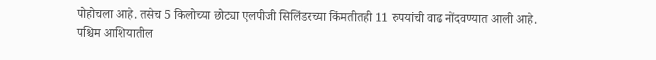पोहोचला आहे. तसेच 5 किलोच्या छोट्या एलपीजी सिलिंडरच्या किंमतीतही 11 रुपयांची वाढ नोंदवण्यात आली आहे.
पश्चिम आशियातील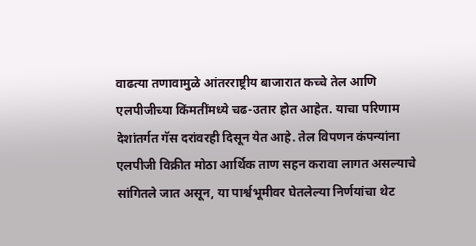वाढत्या तणावामुळे आंतरराष्ट्रीय बाजारात कच्चे तेल आणि एलपीजीच्या किंमतींमध्ये चढ-उतार होत आहेत. याचा परिणाम देशांतर्गत गॅस दरांवरही दिसून येत आहे. तेल विपणन कंपन्यांना एलपीजी विक्रीत मोठा आर्थिक ताण सहन करावा लागत असल्याचे सांगितले जात असून, या पार्श्वभूमीवर घेतलेल्या निर्णयांचा थेट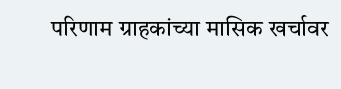परिणाम ग्राहकांच्या मासिक खर्चावर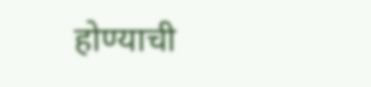होण्याची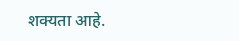शक्यता आहे.